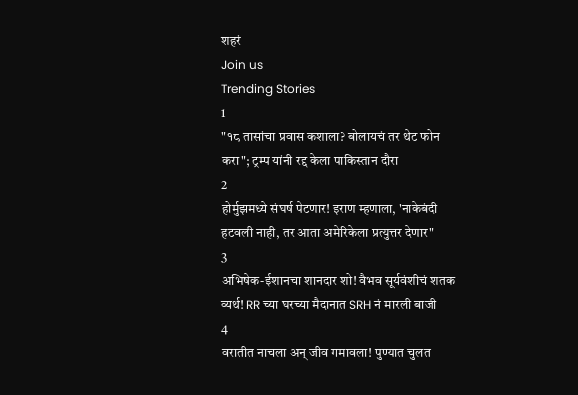शहरं
Join us
Trending Stories
1
"१८ तासांचा प्रवास कशाला? बोलायचं तर थेट फोन करा"; ट्रम्प यांनी रद्द केला पाकिस्तान दौरा
2
होर्मुझमध्ये संघर्ष पेटणार! इराण म्हणाला, 'नाकेबंदी हटवली नाही, तर आता अमेरिकेला प्रत्युत्तर देणार"
3
अभिषेक-ईशानचा शानदार शो! वैभव सूर्यवंशीचं शतक व्यर्थ! RR च्या घरच्या मैदानात SRH नं मारली बाजी
4
वरातीत नाचला अन् जीव गमावला! पुण्यात चुलत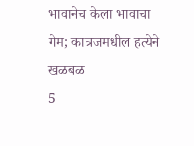भावानेच केला भावाचा गेम; कात्रजमधील हत्येने खळबळ
5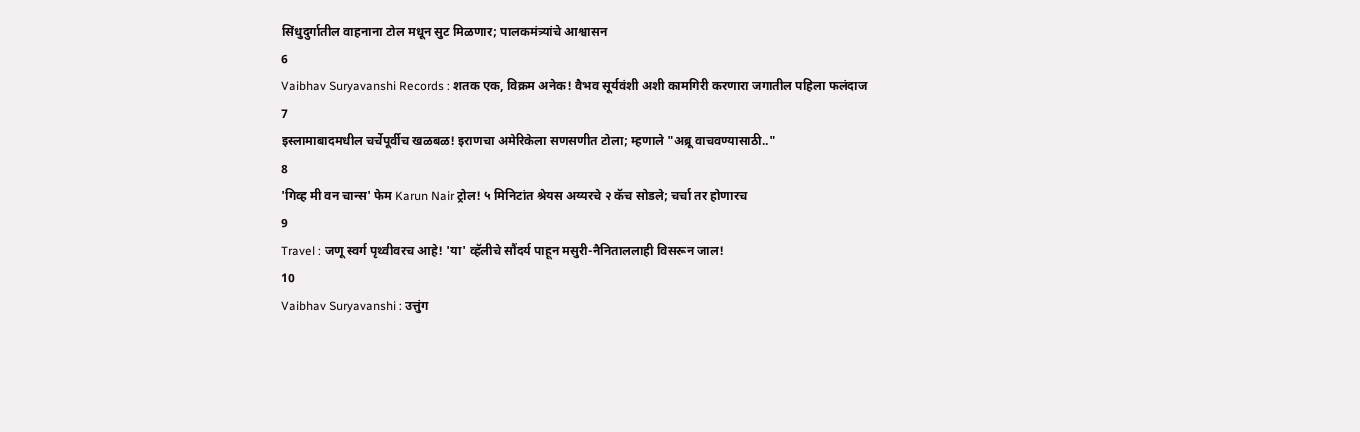सिंधुदुर्गातील वाहनाना टोल मधून सुट मिळणार; पालकमंत्र्यांचे आश्वासन
6
Vaibhav Suryavanshi Records : शतक एक, विक्रम अनेक! वैभव सूर्यवंशी अशी कामगिरी करणारा जगातील पहिला फलंदाज
7
इस्लामाबादमधील चर्चेपूर्वीच खळबळ! इराणचा अमेरिकेला सणसणीत टोला; म्हणाले "अब्रू वाचवण्यासाठी.."
8
'गिव्ह मी वन चान्स' फेम Karun Nair ट्रोल! ५ मिनिटांत श्रेयस अय्यरचे २ कॅच सोडले; चर्चा तर होणारच
9
Travel : जणू स्वर्ग पृथ्वीवरच आहे! 'या' व्हॅलीचे सौंदर्य पाहून मसुरी-नैनिताललाही विसरून जाल!
10
Vaibhav Suryavanshi : उत्तुंग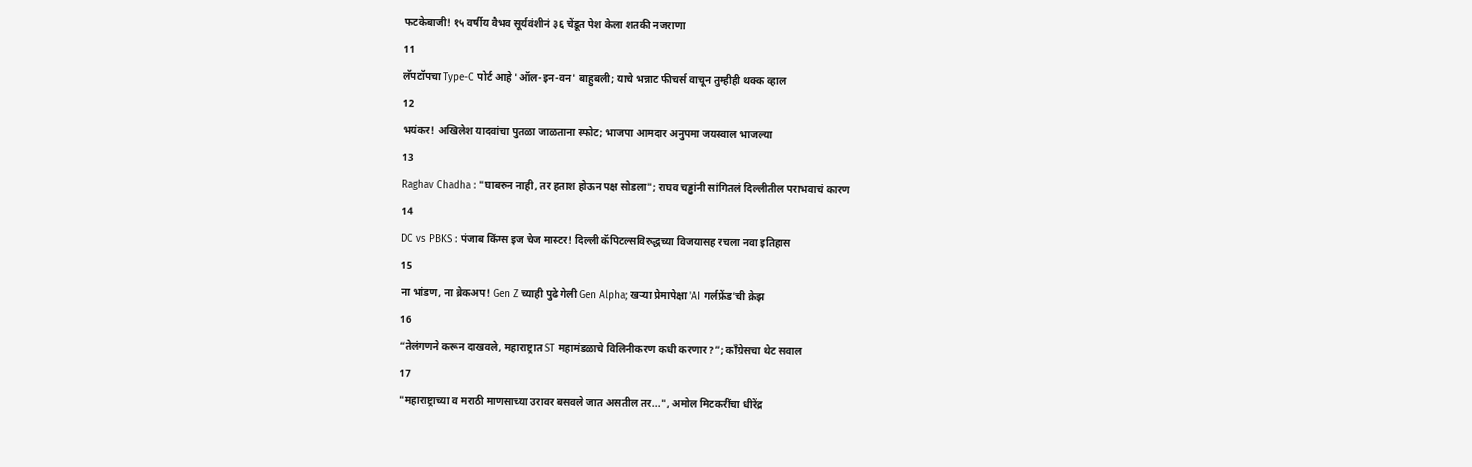फटकेबाजी! १५ वर्षीय वैभव सूर्यवंशीनं ३६ चेंडूत पेश केला शतकी नजराणा
11
लॅपटॉपचा Type-C पोर्ट आहे 'ऑल-इन-वन' बाहुबली; याचे भन्नाट फीचर्स वाचून तुम्हीही थक्क व्हाल
12
भयंकर! अखिलेश यादवांचा पुतळा जाळताना स्फोट; भाजपा आमदार अनुपमा जयस्वाल भाजल्या
13
Raghav Chadha : "घाबरुन नाही, तर हताश होऊन पक्ष सोडला"; राघव चड्ढांनी सांगितलं दिल्लीतील पराभवाचं कारण
14
DC vs PBKS : पंजाब किंग्स इज चेज मास्टर! दिल्ली कॅपिटल्सविरुद्धच्या विजयासह रचला नवा इतिहास
15
ना भांडण, ना ब्रेकअप! Gen Z च्याही पुढे गेली Gen Alpha; खऱ्या प्रेमापेक्षा 'AI गर्लफ्रेंड'ची क्रेझ
16
“तेलंगणने करून दाखवले, महाराष्ट्रात ST महामंडळाचे विलिनीकरण कधी करणार?”; काँग्रेसचा थेट सवाल
17
"महाराष्ट्राच्या व मराठी माणसाच्या उरावर बसवले जात असतील तर...", अमोल मिटकरींचा धीरेंद्र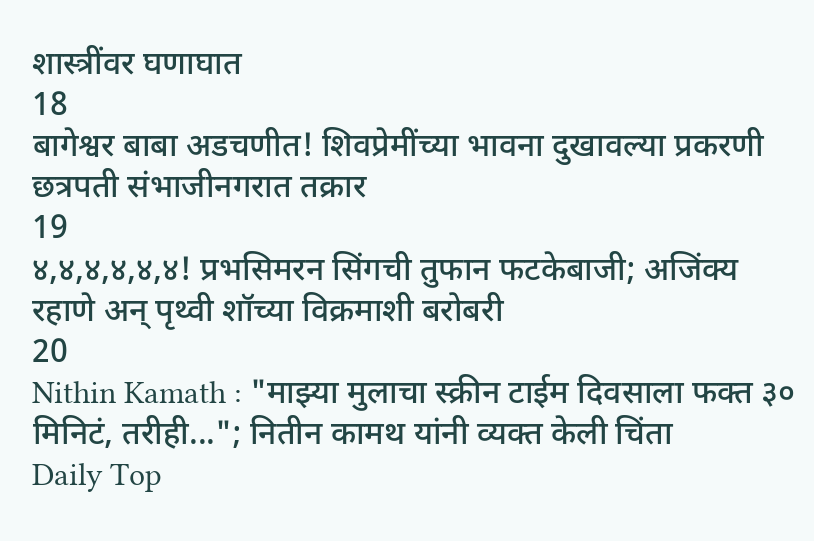शास्त्रींवर घणाघात
18
बागेश्वर बाबा अडचणीत! शिवप्रेमींच्या भावना दुखावल्या प्रकरणी छत्रपती संभाजीनगरात तक्रार
19
४,४,४,४,४,४! प्रभसिमरन सिंगची तुफान फटकेबाजी; अजिंक्य रहाणे अन् पृथ्वी शॉच्या विक्रमाशी बरोबरी
20
Nithin Kamath : "माझ्या मुलाचा स्क्रीन टाईम दिवसाला फक्त ३० मिनिटं, तरीही..."; नितीन कामथ यांनी व्यक्त केली चिंता
Daily Top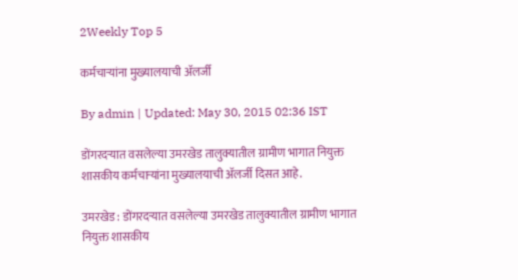2Weekly Top 5

कर्मचाऱ्यांना मुख्यालयाची अ‍ॅलर्जी

By admin | Updated: May 30, 2015 02:36 IST

डोंगरदऱ्यात वसलेल्या उमरखेड तालुक्यातील ग्रामीण भागात नियुक्त शासकीय कर्मचाऱ्यांना मुख्यालयाची अ‍ॅलर्जी दिसत आहे.

उमरखेड : डोंगरदऱ्यात वसलेल्या उमरखेड तालुक्यातील ग्रामीण भागात नियुक्त शासकीय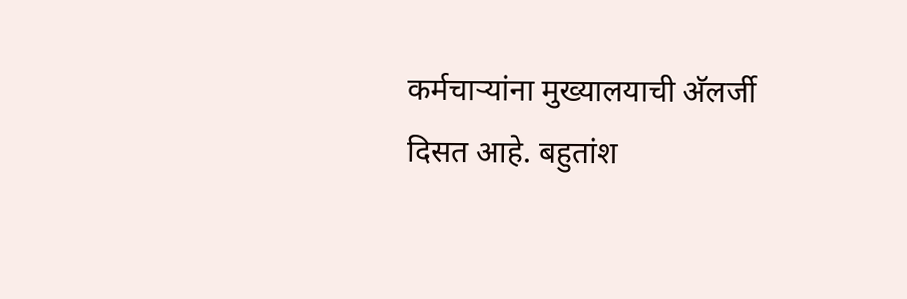कर्मचाऱ्यांना मुख्यालयाची अ‍ॅलर्जी दिसत आहे. बहुतांश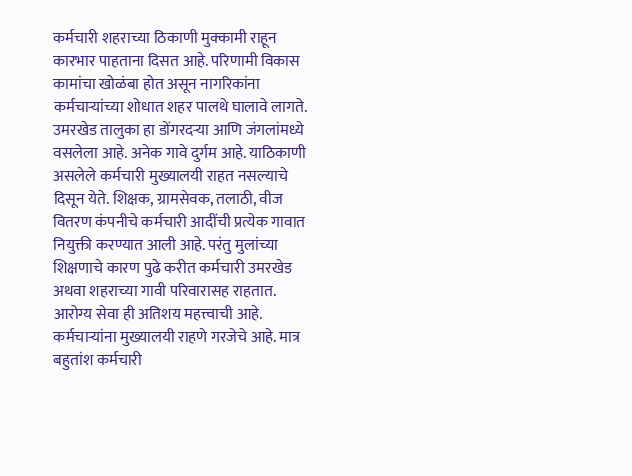कर्मचारी शहराच्या ठिकाणी मुक्कामी राहून कारभार पाहताना दिसत आहे. परिणामी विकास कामांचा खोळंबा होत असून नागरिकांना कर्मचाऱ्यांच्या शोधात शहर पालथे घालावे लागते. उमरखेड तालुका हा डोंगरदऱ्या आणि जंगलांमध्ये वसलेला आहे. अनेक गावे दुर्गम आहे. याठिकाणी असलेले कर्मचारी मुख्यालयी राहत नसल्याचे दिसून येते. शिक्षक, ग्रामसेवक, तलाठी, वीज वितरण कंपनीचे कर्मचारी आदींची प्रत्येक गावात नियुक्ती करण्यात आली आहे. परंतु मुलांच्या शिक्षणाचे कारण पुढे करीत कर्मचारी उमरखेड अथवा शहराच्या गावी परिवारासह राहतात. आरोग्य सेवा ही अतिशय महत्त्वाची आहे. कर्मचाऱ्यांना मुख्यालयी राहणे गरजेचे आहे. मात्र बहुतांश कर्मचारी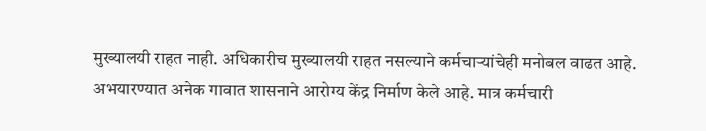मुख्यालयी राहत नाही. अधिकारीच मुख्यालयी राहत नसल्याने कर्मचाऱ्यांचेही मनोबल वाढत आहे. अभयारण्यात अनेक गावात शासनाने आरोग्य केंद्र निर्माण केले आहे. मात्र कर्मचारी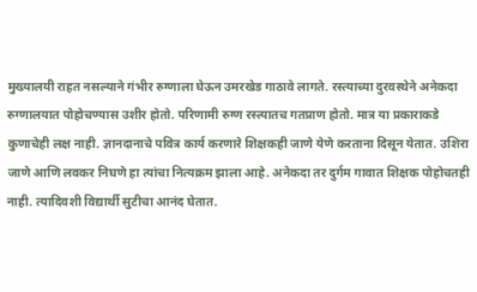मुख्यालयी राहत नसल्याने गंभीर रुग्णाला घेऊन उमरखेड गाठावे लागते. रस्त्याच्या दुरवस्थेने अनेकदा रुग्णालयात पोहोचण्यास उशीर होतो. परिणामी रुग्ण रस्त्यातच गतप्राण होतो. मात्र या प्रकाराकडे कुणाचेही लक्ष नाही. ज्ञानदानाचे पवित्र कार्य करणारे शिक्षकही जाणे येणे करताना दिसून येतात. उशिरा जाणे आणि लवकर निघणे हा त्यांचा नित्यक्रम झाला आहे. अनेकदा तर दुर्गम गावात शिक्षक पोहोचतही नाही. त्यादिवशी विद्यार्थी सुटीचा आनंद घेतात.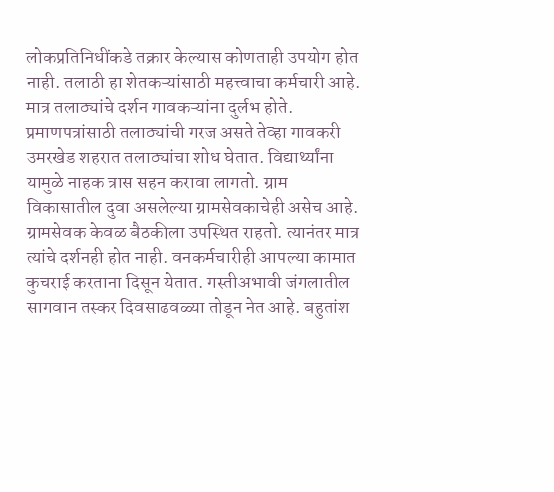लोकप्रतिनिधींकडे तक्रार केल्यास कोणताही उपयोग होत नाही. तलाठी हा शेतकऱ्यांसाठी महत्त्वाचा कर्मचारी आहे. मात्र तलाठ्यांचे दर्शन गावकऱ्यांना दुर्लभ होते. प्रमाणपत्रांसाठी तलाठ्यांची गरज असते तेव्हा गावकरी उमरखेड शहरात तलाठ्यांचा शोध घेतात. विद्यार्थ्यांना यामुळे नाहक त्रास सहन करावा लागतो. ग्राम विकासातील दुवा असलेल्या ग्रामसेवकाचेही असेच आहे. ग्रामसेवक केवळ बैठकीला उपस्थित राहतो. त्यानंतर मात्र त्यांचे दर्शनही होत नाही. वनकर्मचारीही आपल्या कामात कुचराई करताना दिसून येतात. गस्तीअभावी जंगलातील सागवान तस्कर दिवसाढवळ्या तोडून नेत आहे. बहुतांश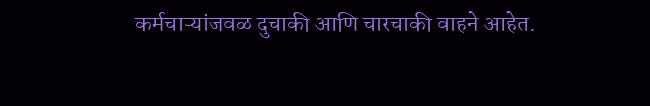कर्मचाऱ्यांजवळ दुचाकी आणि चारचाकी वाहने आहेत.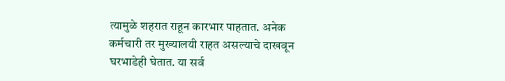त्यामुळे शहरात राहून कारभार पाहतात. अनेक कर्मचारी तर मुख्यालयी राहत असल्याचे दाखवून घरभाडेही घेतात. या सर्व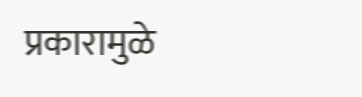प्रकारामुळे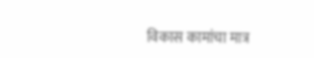विकास कामांचा मात्र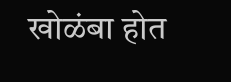खोळंबा होत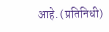आहे. (प्रतिनिधी)